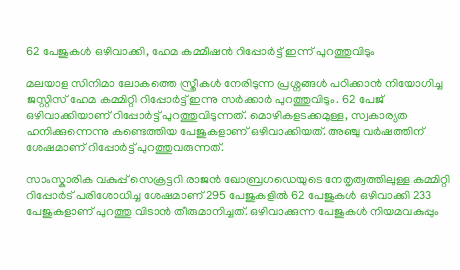62 പേജുകൾ ഒഴിവാക്കി, ഹേമ കമ്മീഷന്‍ റിപ്പോര്‍ട്ട് ഇന്ന് പുറത്തുവിടും

മലയാള സിനിമാ ലോകത്തെ സ്ത്രീകൾ നേരിടുന്ന പ്രശ്നങ്ങൾ പഠിക്കാൻ നിയോഗിച്ച ജസ്റ്റിസ് ഹേമ കമ്മിറ്റി റിപ്പോര്‍ട്ട് ഇന്നു സർക്കാർ പുറത്തുവിടും. 62 പേജ് ഒഴിവാക്കിയാണ് റിപ്പോർട്ട് പുറത്തുവിടുന്നത്. മൊഴികളടക്കമുള്ള, സ്വകാര്യത ഹനിക്കുന്നെന്നു കണ്ടെത്തിയ പേജുകളാണ് ഒഴിവാക്കിയത്. അഞ്ചു വർഷത്തിന് ശേഷമാണ് റിപ്പോർട്ട് പുറത്തുവരുന്നത്.

സാംസ്കാരിക വകുപ്പ് സെക്രട്ടറി രാജന്‍ ഖോബ്രഗഡെയുടെ നേതൃത്വത്തിലുള്ള കമ്മിറ്റി റിപ്പോർട് പരിശോധിച്ച ശേഷമാണ് 295 പേജുകളില്‍ 62 പേജുകള്‍ ഒഴിവാക്കി 233 പേജുകളാണ് പുറത്തു വിടാൻ തീരുമാനിച്ചത്. ഒഴിവാക്കുന്ന പേജുകള്‍ നിയമവകുപ്പും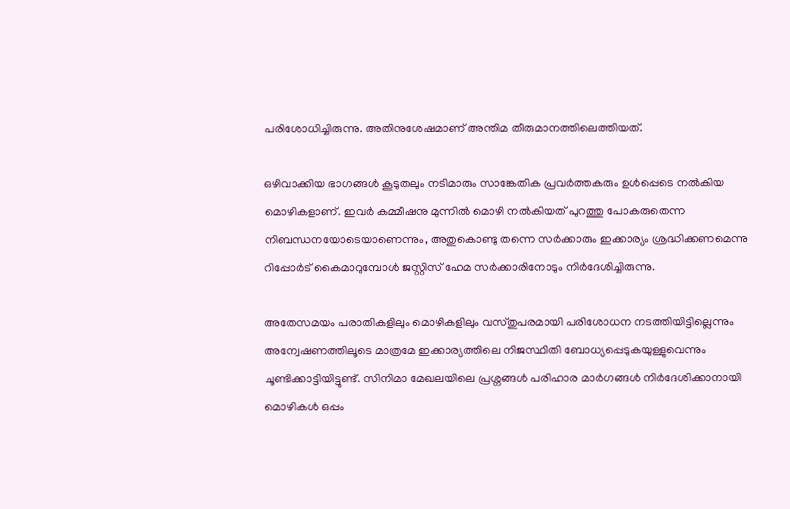പരിശോധിച്ചിരുന്നു. അതിനുശേഷമാണ് അന്തിമ തീരുമാനത്തിലെത്തിയത്.

ഒഴിവാക്കിയ ഭാഗങ്ങള്‍ കൂടുതലും നടിമാരും സാങ്കേതിക പ്രവർത്തകരും ഉൾപ്പെടെ നൽകിയ മൊഴികളാണ്. ഇവര്‍ കമ്മീഷനു മുന്നില്‍ മൊഴി നല്‍കിയത് പുറത്തു പോകരുതെന്ന നിബന്ധനയോടെയാണെന്നും, അതുകൊണ്ടു തന്നെ സര്‍ക്കാരും ഇക്കാര്യം ശ്രദ്ധിക്കണമെന്നു റിപ്പോര്‍ട് കൈമാറുമ്പോള്‍ ജസ്റ്റിസ് ഹേമ സര്‍ക്കാരിനോടും നിര്‍ദേശിച്ചിരുന്നു.

അതേസമയം പരാതികളിലും മൊഴികളിലും വസ്തുപരമായി പരിശോധന നടത്തിയിട്ടില്ലെന്നും അന്വേഷണത്തിലൂടെ മാത്രമേ ഇക്കാര്യത്തിലെ നിജസ്ഥിതി ബോധ്യപ്പെടുകയുള്ളുവെന്നും ചൂണ്ടിക്കാട്ടിയിട്ടുണ്ട്. സിനിമാ മേഖലയിലെ പ്രശ്നങ്ങള്‍ പരിഹാര മാര്‍ഗങ്ങള്‍ നിര്‍ദേശിക്കാനായി മൊഴികള്‍ ഒപ്പം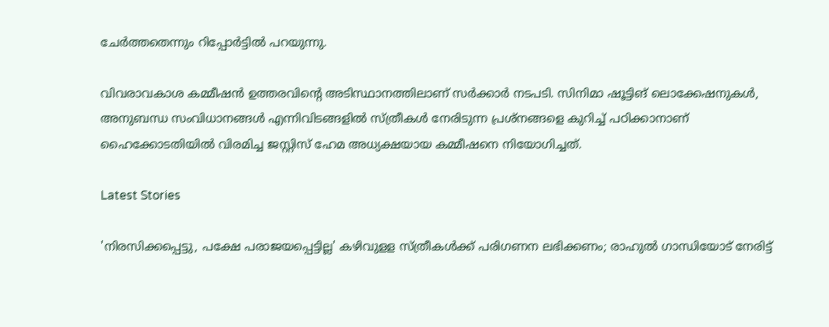ചേര്‍ത്തതെന്നും റിപ്പോര്‍ട്ടില്‍ പറയുന്നു.

വിവരാവകാശ കമ്മീഷന്‍ ഉത്തരവിന്‍റെ അടിസ്ഥാനത്തിലാണ് സർക്കാർ നടപടി. സിനിമാ ഷൂട്ടിങ് ലൊക്കേഷനുകള്‍, അനുബന്ധ സംവിധാനങ്ങള്‍ എന്നിവിടങ്ങളില്‍ സ്ത്രീകള്‍ നേരിടുന്ന പ്രശ്നങ്ങളെ കുറിച്ച് പഠിക്കാനാണ് ഹൈക്കോടതിയില്‍ വിരമിച്ച ജസ്റ്റിസ് ഹേമ അധ്യക്ഷയായ കമ്മീഷനെ നിയോഗിച്ചത്.

Latest Stories

'നിരസിക്കപ്പെട്ടു, പക്ഷേ പരാജയപ്പെട്ടില്ല' കഴിവുളള സ്ത്രീകള്‍ക്ക് പരിഗണന ലഭിക്കണം; രാഹുൽ ഗാന്ധിയോട് നേരിട്ട്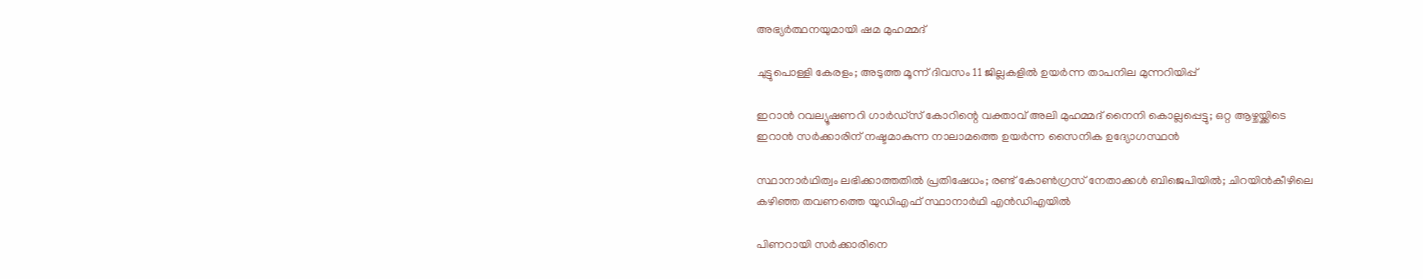അഭ്യർത്ഥനയുമായി ഷമ മുഹമ്മദ്

ചുട്ടുപൊള്ളി കേരളം; അടുത്ത മൂന്ന് ദിവസം 11 ജില്ലകളില്‍ ഉയര്‍ന്ന താപനില മുന്നറിയിപ്പ്

ഇറാന്‍ റവല്യൂഷണറി ഗാര്‍ഡ്‌സ് കോറിന്റെ വക്താവ് അലി മുഹമ്മദ് നൈനി കൊല്ലപ്പെട്ടു; ഒറ്റ ആഴ്ചയ്ക്കിടെ ഇറാന്‍ സര്‍ക്കാരിന് നഷ്ടമാകുന്ന നാലാമത്തെ ഉയര്‍ന്ന സൈനിക ഉദ്യോഗസ്ഥന്‍

സ്ഥാനാര്‍ഥിത്വം ലഭിക്കാത്തതില്‍ പ്രതിഷേധം; രണ്ട് കോണ്‍ഗ്രസ് നേതാക്കള്‍ ബിജെപിയില്‍; ചിറയിന്‍കീഴിലെ കഴിഞ്ഞ തവണത്തെ യുഡിഎഫ് സ്ഥാനാര്‍ഥി എന്‍ഡിഎയില്‍

പിണറായി സർക്കാരിനെ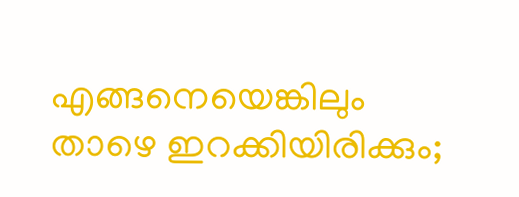എങ്ങനെയെങ്കിലും താഴെ ഇറക്കിയിരിക്കും;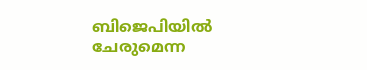ബിജെപിയിൽ ചേരുമെന്ന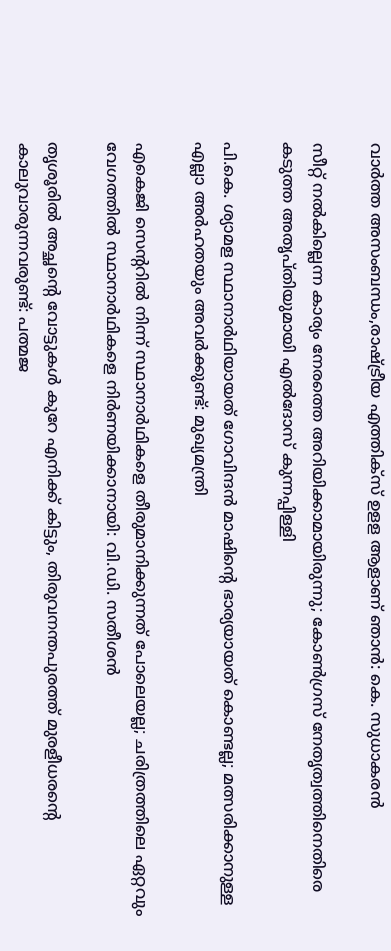വാർത്ത അസംബന്ധം,രാഷ്ട്രീയ എത്തിക്‌സ് ഉളള ആളാണ് ഞാൻ: കെ. സുധാകരൻ

സീറ്റ് നൽകില്ലെന്ന കാര്യം നേരത്തെ അറിയിക്കാമായിരുന്നു; കോൺഗ്രസ് നേതൃത്വത്തിനെതിരെ കടുത്ത അതൃപ്‌തിയുമായി എൽദോസ് കുന്നപ്പിള്ളി

പി.കെ. ശ്യാമള സ്ഥാനാര്‍ഥിയായത് ഗോവിന്ദന്‍ മാഷിന്‍റെ ഭാര്യയായത് കൊണ്ടല്ല; മത്സരിക്കാനുള്ള എല്ലാ അര്‍ഹതയും അവർക്കുണ്ട്: മുഖ്യമന്ത്രി

എകെജി സെന്ററില്‍ നിന്ന് സ്ഥാനാര്‍ഥികളെ തീരുമാനിക്കുന്നത് പോലെയല്ല; ചരിത്രത്തിലെ ഏറ്റവും വേഗത്തില്‍ സ്ഥാനാര്‍ഥികളെ നിര്‍ണയിക്കാനായി: വി.ഡി. സതീശന്‍

തൃശൂരിൽ അച്ഛന്റെ വോട്ടുകൾ കുറേ എനിക്ക് കിട്ടും, തിരുവനന്തപുരത്ത് മുരളീധരന്റെ കാലുവാരുന്നവരുണ്ട്: പത്മജ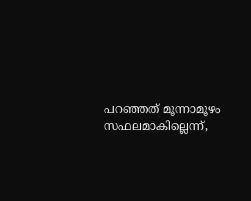പറഞ്ഞത് മൂന്നാമൂഴം സഫലമാകില്ലെന്ന്,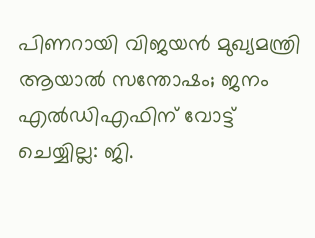പിണറായി വിജയൻ മുഖ്യമന്ത്രി ആയാൽ സന്തോഷം; ജനം എല്‍ഡിഎഫിന് വോട്ട് ചെയ്യില്ല: ജി.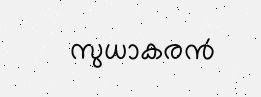സുധാകരൻ